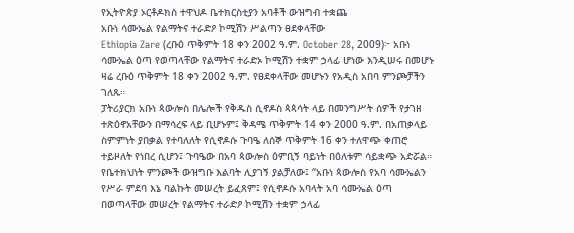የኢትዮጵያ ኦርቶዶክስ ተዋህዶ ቤተክርስቲያን አባቶች ውዝግብ ተቋጨ
አቡነ ሳሙኤል የልማትና ተራድዖ ኮሚሽን ሥልጣን ፀደቀላቸው
Ethiopia Zare (ረቡዕ ጥቅምት 18 ቀን 2002 ዓ.ም. October 28, 2009)፦ አቡነ ሳሙኤል ዕጣ የወጣላቸው የልማትና ተራድኦ ኮሚሽን ተቋም ኃላፊ ሆነው እንዲሠሩ በመሆኑ ዛሬ ረቡዕ ጥቅምት 18 ቀን 2002 ዓ.ም. የፀደቀላቸው መሆኑን የአዲስ አበባ ምንጮቻችን ገለጹ።
ፓትሪያርክ አቡነ ጳውሎስ በሌሎች የቅዱስ ሲኖዶስ ጳጳሳት ላይ በመንግሥት ሰዎች የታገዘ ተጽዕኖአቸውን በማሳረፍ ላይ ቢሆኑም፤ ቅዳሜ ጥቅምት 14 ቀን 2000 ዓ.ም. በአጠቃላይ ስምምነት ያበቃል የተባለለት የሲኖዶሱ ጉባዔ ለሰኞ ጥቅምት 16 ቀን ተለዋጭ ቀጠሮ ተይዞለት የነበረ ሲሆን፤ ጉባዔው በአባ ጳውሎስ ዕምቢኝ ባይነት በዕለቱም ሳይቋጭ አድሯል።
የቤተክህነት ምንጮች ውዝግቡ እልባት ሊያገኝ ያልቻለው፤ “አቡነ ጳውሎስ የአባ ሳሙኤልን የሥራ ምደባ እኔ ባልኩት መሠረት ይፈጸም፤ የሲኖዶሱ አባላት አባ ሳሙኤል ዕጣ በወጣላቸው መሠረት የልማትና ተራድዖ ኮሚሽን ተቋም ኃላፊ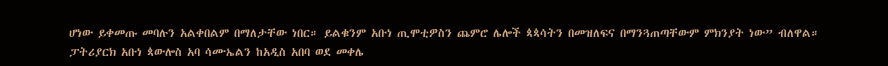ሆነው ይቀመጡ መባሉን አልቀበልም በማለታቸው ነበር። ይልቁንም አቡነ ጢሞቲዎስን ጨምሮ ሌሎች ጳጳሳትን በመዝለፍና በማንጓጠጣቸውም ምክንያት ነው” ብለዋል።
ፓትሪያርክ አቡነ ጳውሎስ አባ ሳሙኤልን ከአዲስ አበባ ወደ መቀሌ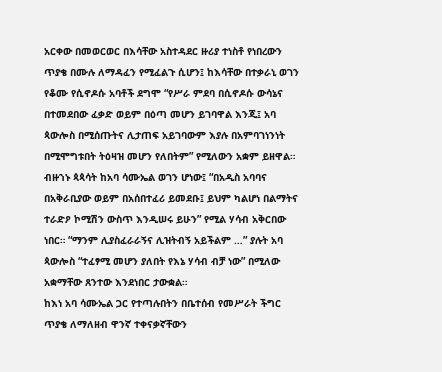አርቀው በመወርወር በእሳቸው አስተዳደር ዙሪያ ተነስቶ የነበረውን ጥያቄ በሙሉ ለማዳፈን የሚፈልጉ ሲሆን፤ ከእሳቸው በተቃራኒ ወገን የቆሙ የሲኖዶሱ አባቶች ደግሞ “የሥራ ምደባ በሲኖዶሱ ውሳኔና በተመደበው ፈቃድ ወይም በዕጣ መሆን ይገባዋል እንጂ፤ አባ ጳውሎስ በሚሰጡትና ሊታጠፍ አይገባውም እያሉ በአምባገነንነት በሚሞግቱበት ትዕዛዝ መሆን የለበትም” የሚለውን አቋም ይዘዋል።
ብዙኀኑ ጳጳሳት ከአባ ሳሙኤል ወገን ሆነው፤ “በአዲስ አባባና በአቅራቢያው ወይም በአሰበተፈሪ ይመደቡ፤ ይህም ካልሆነ በልማትና ተራድዖ ኮሚሽን ውስጥ እንዲሠሩ ይሁን” የሚል ሃሳብ አቅርበው ነበር። “ማንም ሊያስፈራራኝና ሊዝትብኝ አይችልም …” ያሉት አባ ጳውሎስ “ተፈፃሚ መሆን ያለበት የእኔ ሃሳብ ብቻ ነው” በሚለው አቋማቸው ጸንተው እንደነበር ታውቋል።
ከእነ አባ ሳሙኤል ጋር የተጣሉበትን በቤተሰብ የመሥራት ችግር ጥያቄ ለማለዘብ ዋንኛ ተቀናቃኛቸውን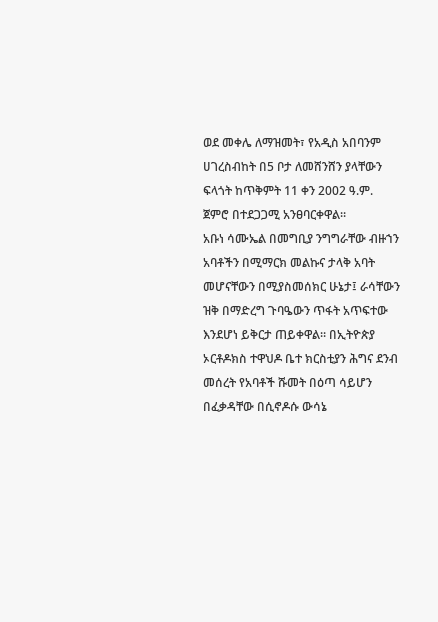ወደ መቀሌ ለማዝመት፣ የአዲስ አበባንም ሀገረስብከት በ5 ቦታ ለመሸንሸን ያላቸውን ፍላጎት ከጥቅምት 11 ቀን 2002 ዓ.ም. ጀምሮ በተደጋጋሚ አንፀባርቀዋል።
አቡነ ሳሙኤል በመግቢያ ንግግራቸው ብዙኀን አባቶችን በሚማርክ መልኩና ታላቅ አባት መሆናቸውን በሚያስመሰክር ሁኔታ፤ ራሳቸውን ዝቅ በማድረግ ጉባዔውን ጥፋት አጥፍተው እንደሆነ ይቅርታ ጠይቀዋል። በኢትዮጵያ ኦርቶዶክስ ተዋህዶ ቤተ ክርስቲያን ሕግና ደንብ መሰረት የአባቶች ሹመት በዕጣ ሳይሆን በፈቃዳቸው በሲኖዶሱ ውሳኔ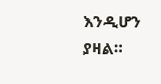እንዲሆን ያዛል።